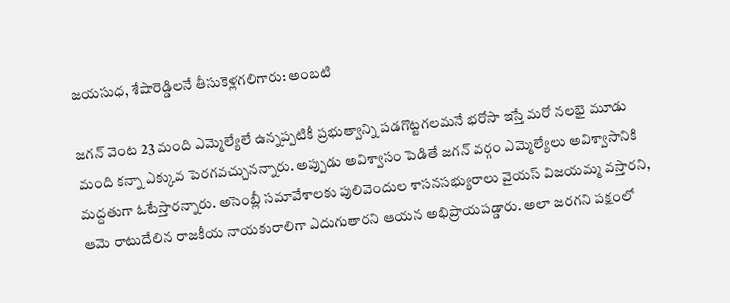జయసుధ, శేషారెడ్డిలనే తీసుకెళ్లగలిగారు: అంబటి

జగన్ వెంట 23 మంది ఎమ్మెల్యేలే ఉన్నప్పటికీ ప్రభుత్వాన్ని పడగొట్టగలమనే భరోసా ఇస్తే మరో నలభై మూడు మంది కన్నా ఎక్కువ పెరగవచ్చునన్నారు. అప్పుడు అవిశ్వాసం పెడితే జగన్ వర్గం ఎమ్మెల్యేలు అవిశ్వాసానికి మద్దతుగా ఓటేస్తారన్నారు. అసెంబ్లీ సమావేశాలకు పులివెందుల శాసనసభ్యురాలు వైయస్ విజయమ్మ వస్తారని, ఆమె రాటుదేలిన రాజకీయ నాయకురాలిగా ఎదుగుతారని ఆయన అభిప్రాయపడ్డారు. అలా జరగని పక్షంలో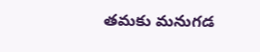తమకు మనుగడ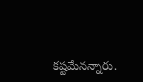కష్టమేనన్నారు.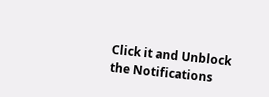Click it and Unblock the Notifications